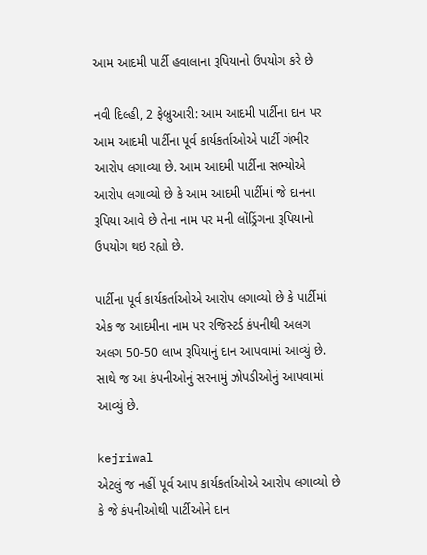આમ આદમી પાર્ટી હવાલાના રૂપિયાનો ઉપયોગ કરે છે

નવી દિલ્હી, 2 ફેબ્રુઆરી: આમ આદમી પાર્ટીના દાન પર આમ આદમી પાર્ટીના પૂર્વ કાર્યકર્તાઓએ પાર્ટી ગંભીર આરોપ લગાવ્યા છે. આમ આદમી પાર્ટીના સભ્યોએ આરોપ લગાવ્યો છે કે આમ આદમી પાર્ટીમાં જે દાનના રૂપિયા આવે છે તેના નામ પર મની લોંડ્રિંગના રૂપિયાનો ઉપયોગ થઇ રહ્યો છે.

પાર્ટીના પૂર્વ કાર્યકર્તાઓએ આરોપ લગાવ્યો છે કે પાર્ટીમાં એક જ આદમીના નામ પર રજિસ્ટર્ડ કંપનીથી અલગ અલગ 50-50 લાખ રૂપિયાનું દાન આપવામાં આવ્યું છે. સાથે જ આ કંપનીઓનું સરનામું ઝોપડીઓનું આપવામાં આવ્યું છે.

kejriwal
એટલું જ નહીં પૂર્વ આપ કાર્યકર્તાઓએ આરોપ લગાવ્યો છે કે જે કંપનીઓથી પાર્ટીઓને દાન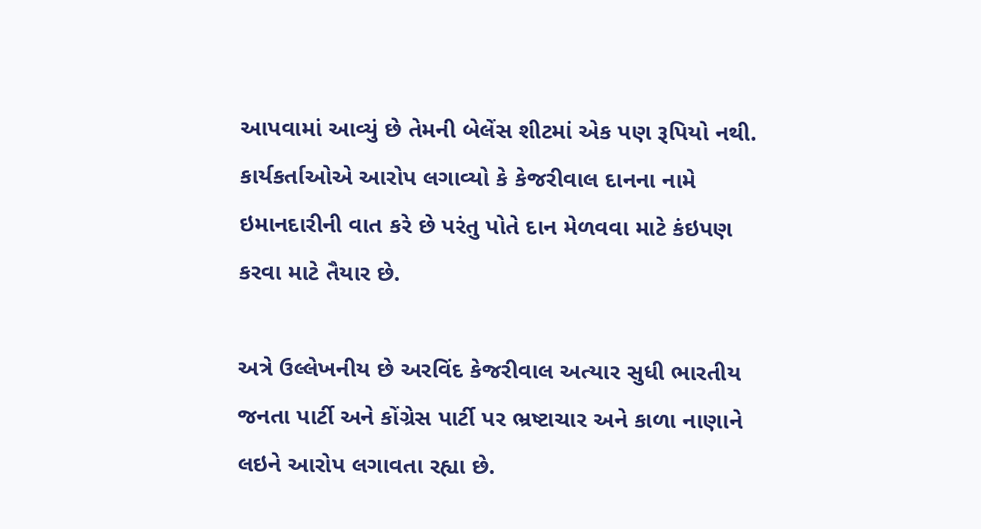આપવામાં આવ્યું છે તેમની બેલેંસ શીટમાં એક પણ રૂપિયો નથી. કાર્યકર્તાઓએ આરોપ લગાવ્યો કે કેજરીવાલ દાનના નામે ઇમાનદારીની વાત કરે છે પરંતુ પોતે દાન મેળવવા માટે કંઇપણ કરવા માટે તૈયાર છે.

અત્રે ઉલ્લેખનીય છે અરવિંદ કેજરીવાલ અત્યાર સુધી ભારતીય જનતા પાર્ટી અને કોંગ્રેસ પાર્ટી પર ભ્રષ્ટાચાર અને કાળા નાણાને લઇને આરોપ લગાવતા રહ્યા છે.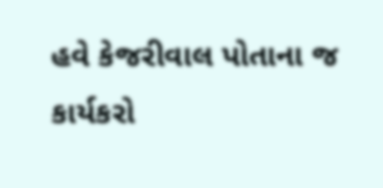હવે કેજરીવાલ પોતાના જ કાર્યકરો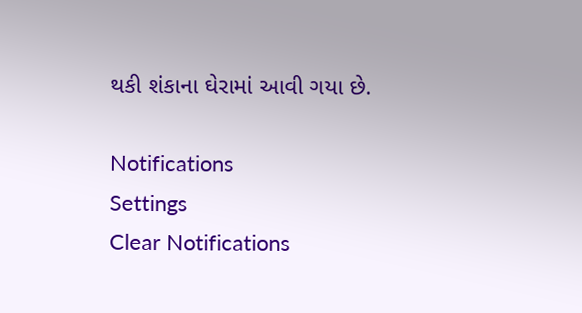થકી શંકાના ઘેરામાં આવી ગયા છે.

Notifications
Settings
Clear Notifications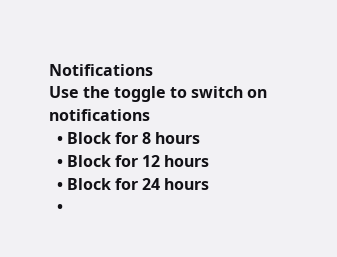Notifications
Use the toggle to switch on notifications
  • Block for 8 hours
  • Block for 12 hours
  • Block for 24 hours
  •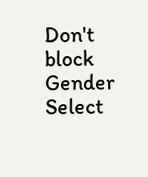Don't block
Gender
Select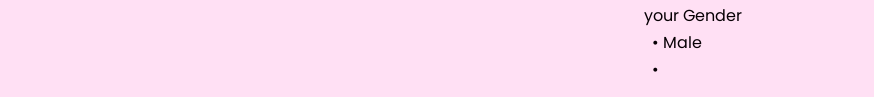your Gender
  • Male
  •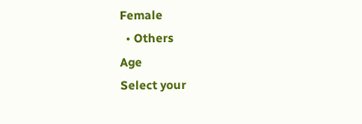Female
  • Others
Age
Select your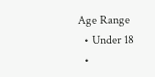Age Range
  • Under 18
  •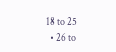18 to 25
  • 26 to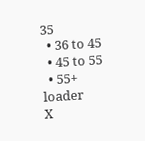35
  • 36 to 45
  • 45 to 55
  • 55+
loader
X